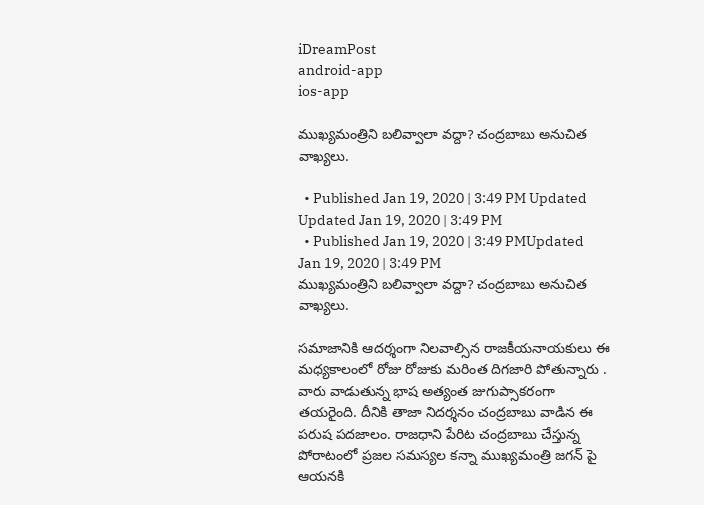iDreamPost
android-app
ios-app

ముఖ్యమంత్రిని బలివ్వాలా వద్దా? చంద్రబాబు అనుచిత వాఖ్యలు.

  • Published Jan 19, 2020 | 3:49 PM Updated Updated Jan 19, 2020 | 3:49 PM
  • Published Jan 19, 2020 | 3:49 PMUpdated Jan 19, 2020 | 3:49 PM
ముఖ్యమంత్రిని బలివ్వాలా వద్దా? చంద్రబాబు అనుచిత వాఖ్యలు.

సమాజానికి ఆదర్శంగా నిలవాల్సిన రాజకీయనాయకులు ఈ మధ్యకాలంలో రోజు రోజుకు మరింత దిగజారి పోతున్నారు . వారు వాడుతున్న భాష అత్యంత జుగుప్సాకరంగా తయరైంది. దీనికి తాజా నిదర్శనం చంద్రబాబు వాడిన ఈ పరుష పదజాలం. రాజధాని పేరిట చంద్రబాబు చేస్తున్న పోరాటంలో ప్రజల సమస్యల కన్నా ముఖ్యమంత్రి జగన్ పై ఆయనకి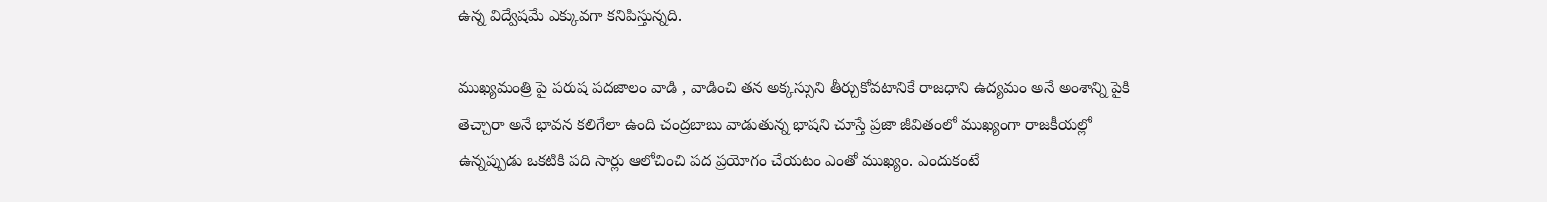ఉన్న విద్వేషమే ఎక్కువగా కనిపిస్తున్నది.

ముఖ్యమంత్రి పై పరుష పదజాలం వాడి , వాడించి తన అక్కస్సుని తీర్చుకోవటానికే రాజధాని ఉద్యమం అనే అంశాన్ని పైకి తెచ్చారా అనే భావన కలిగేలా ఉంది చంద్రబాబు వాడుతున్న భాషని చూస్తే ప్రజా జీవితంలో ముఖ్యంగా రాజకీయల్లో ఉన్నప్పుడు ఒకటికి పది సార్లు ఆలోచించి పద ప్రయోగం చేయటం ఎంతో ముఖ్యం. ఎందుకంటే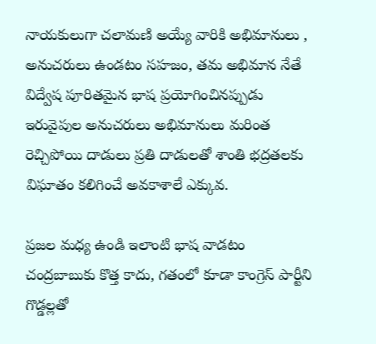నాయకులుగా చలామణి అయ్యే వారికి అభిమానులు , అనుచరులు ఉండటం సహజం, తమ అభిమాన నేతే విద్వేష పూరితమైన భాష ప్రయోగించినప్పుడు ఇరువైపుల అనుచరులు అభిమానులు మరింత రెచ్చిపోయి దాడులు ప్రతి దాడులతో శాంతి భద్రతలకు విఘాతం కలిగించే అవకాశాలే ఎక్కువ.

ప్రజల మధ్య ఉండి ఇలాంటి భాష వాడటం చంద్రబాబుకు కొత్త కాదు, గతంలో కూడా కాంగ్రెస్ పార్టీని గొడ్డల్లతో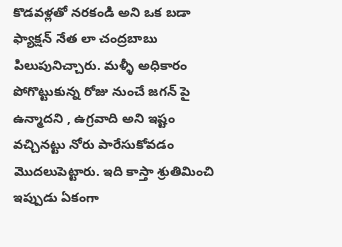కొడవళ్లతో నరకండి అని ఒక బడా ఫ్యాక్షన్ నేత లా చంద్రబాబు పిలుపునిచ్చారు. మళ్ళీ అధికారం పోగొట్టుకున్న రోజు నుంచే జగన్ పై ఉన్మాదని , ఉగ్రవాది అని ఇష్టం వచ్చినట్టు నోరు పారేసుకోవడం మొదలుపెట్టారు. ఇది కాస్తా శ్రుతిమించి ఇప్పుడు ఏకంగా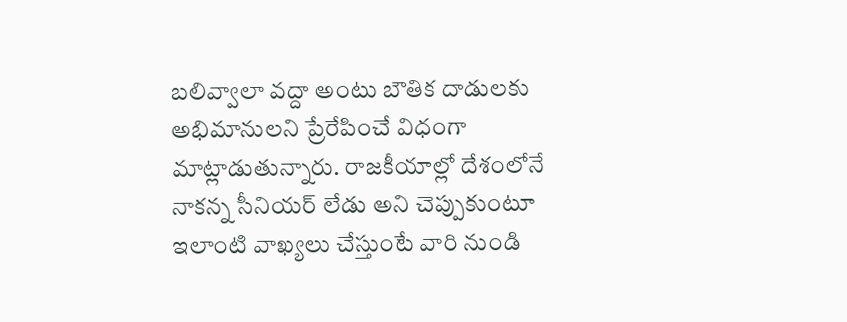బలివ్వాలా వద్దా అంటు బౌతిక దాడులకు అభిమానులని ప్రేరేపించే విధంగా మాట్లాడుతున్నారు. రాజకీయాల్లో దేశంలోనే నాకన్న సీనియర్ లేడు అని చెప్పుకుంటూ ఇలాంటి వాఖ్యలు చేస్తుంటే వారి నుండి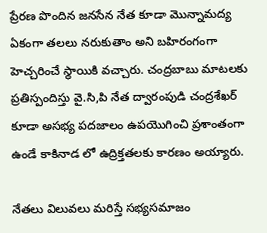ప్రేరణ పొందిన జనసేన నేత కూడా మొన్నామద్య ఏకంగా తలలు నరుకుతాం అని బహిరంగంగా హెచ్చరించే స్థాయికి వచ్చారు. చంద్రబాబు మాటలకు ప్రతిస్పందిస్తు వై.సి,పి నేత ద్వారంపుడి చంద్రశేఖర్ కూడా అసభ్య పదజాలం ఉపయొగించి ప్రశాంతంగా ఉండే కాకినాడ లో ఉద్రిక్తతలకు కారణం అయ్యారు.

నేతలు విలువలు మరిస్తే సభ్యసమాజం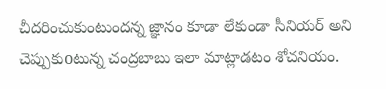చీదరించుకుంటుందన్న జ్ఞానం కూడా లేకుండా సీనియర్ అని చెప్పుకుoటున్న చంద్రబాబు ఇలా మాట్లాడటం శోచనియం.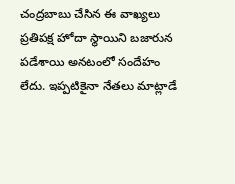చంద్రబాబు చేసిన ఈ వాఖ్యలు ప్రతిపక్ష హోదా స్థాయిని బజారున పడేశాయి అనటంలో సందేహం లేదు. ఇప్పటికైనా నేతలు మాట్లాడే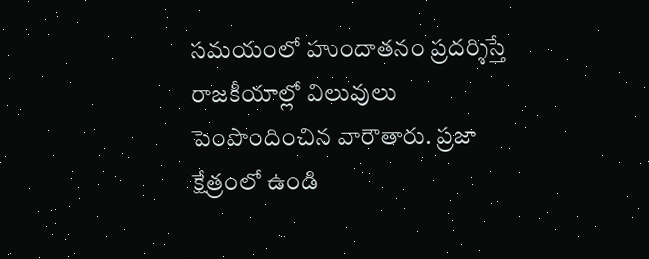సమయంలో హుందాతనం ప్రదర్శిస్తే రాజకీయాల్లో విలువులు పెంపొందించిన వారౌతారు. ప్రజా క్షేత్రంలో ఉండి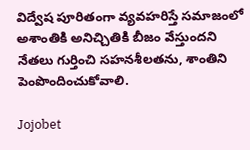విద్వేష పూరితంగా వ్యవహరిస్తే సమాజంలో అశాంతికి అనిచ్చితికి బీజం వేస్తుందని నేతలు గుర్తించి సహనశీలతను, శాంతిని పెంపొందించుకోవాలి.

Jojobet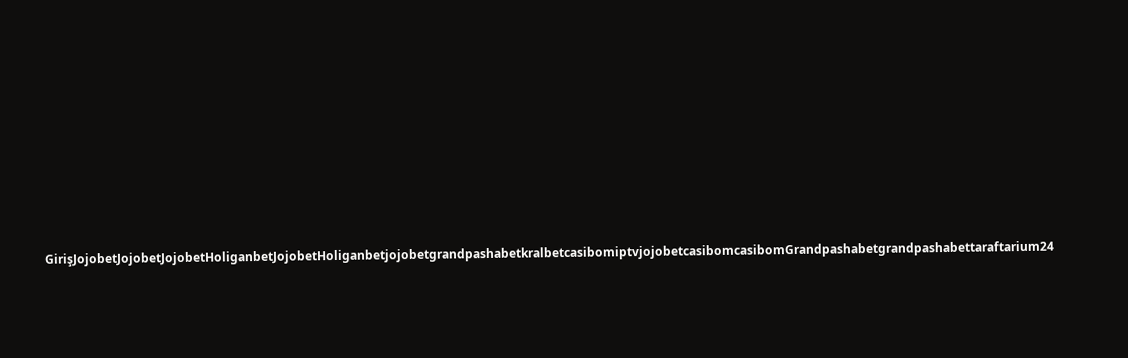GirişJojobetJojobetJojobetHoliganbetJojobetHoliganbetjojobetgrandpashabetkralbetcasibomiptvjojobetcasibomcasibomGrandpashabetgrandpashabettaraftarium24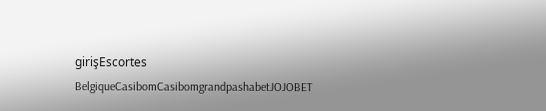girişEscortes BelgiqueCasibomCasibomgrandpashabetJOJOBET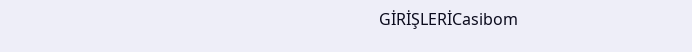GİRİŞLERİCasibom